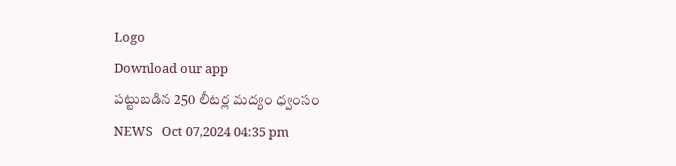Logo
Download our app
పట్టుబడిన 250 లీటర్ల మద్యం ధ్వంసం
NEWS   Oct 07,2024 04:35 pm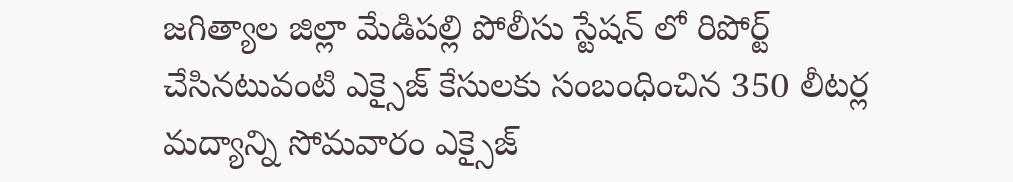జగిత్యాల జిల్లా మేడిపల్లి పోలీసు స్టేషన్ లో రిపోర్ట్ చేసినటువంటి ఎక్సైజ్ కేసులకు సంబంధించిన 350 లీటర్ల మద్యాన్ని సోమవారం ఎక్సైజ్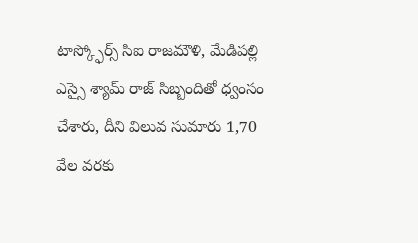టాస్క్ఫోర్స్ సిఐ రాజమౌళి, మేడిపల్లి ఎస్సై శ్యామ్ రాజ్ సిబ్బందితో ధ్వంసం చేశారు, దీని విలువ సుమారు 1,70 వేల వరకు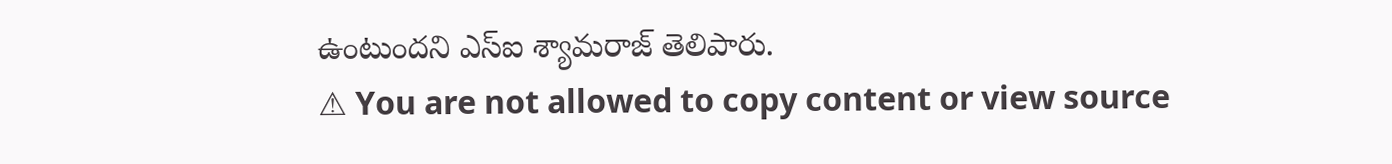ఉంటుందని ఎస్ఐ శ్యామరాజ్ తెలిపారు.
⚠ You are not allowed to copy content or view source